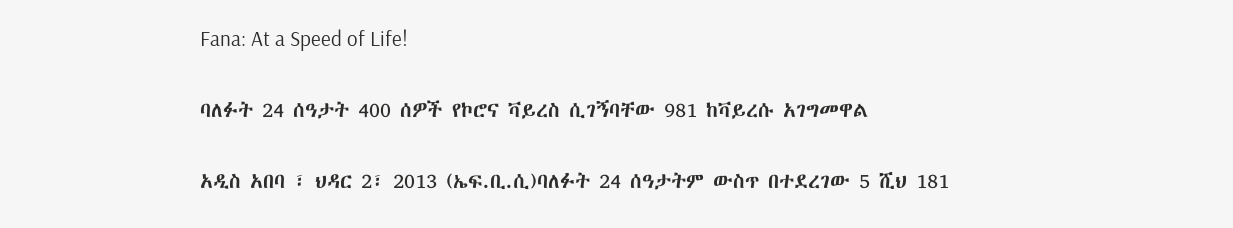Fana: At a Speed of Life!

ባለፉት 24 ሰዓታት 400 ሰዎች የኮሮና ቫይረስ ሲገኝባቸው 981 ከቫይረሱ አገግመዋል

አዲስ አበባ ፣ ህዳር 2፣ 2013 (ኤፍ.ቢ.ሲ)ባለፉት 24 ሰዓታትም ውስጥ በተደረገው 5 ሺህ 181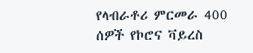የላብራቶሪ ምርመራ 400 ሰዎች የኮሮና ቫይረስ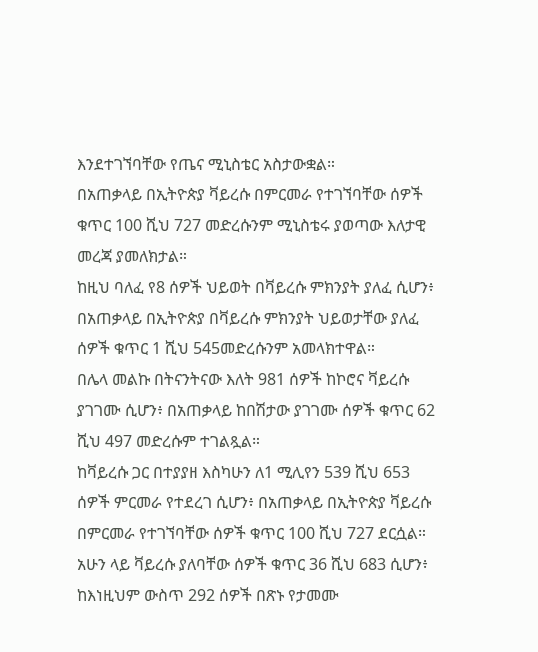እንደተገኘባቸው የጤና ሚኒስቴር አስታውቋል።
በአጠቃላይ በኢትዮጵያ ቫይረሱ በምርመራ የተገኘባቸው ሰዎች ቁጥር 100 ሺህ 727 መድረሱንም ሚኒስቴሩ ያወጣው እለታዊ መረጃ ያመለክታል።
ከዚህ ባለፈ የ8 ሰዎች ህይወት በቫይረሱ ምክንያት ያለፈ ሲሆን፥ በአጠቃላይ በኢትዮጵያ በቫይረሱ ምክንያት ህይወታቸው ያለፈ ሰዎች ቁጥር 1 ሺህ 545መድረሱንም አመላክተዋል።
በሌላ መልኩ በትናንትናው እለት 981 ሰዎች ከኮሮና ቫይረሱ ያገገሙ ሲሆን፥ በአጠቃላይ ከበሽታው ያገገሙ ሰዎች ቁጥር 62 ሺህ 497 መድረሱም ተገልጿል።
ከቫይረሱ ጋር በተያያዘ እስካሁን ለ1 ሚሊየን 539 ሺህ 653 ሰዎች ምርመራ የተደረገ ሲሆን፥ በአጠቃላይ በኢትዮጵያ ቫይረሱ በምርመራ የተገኘባቸው ሰዎች ቁጥር 100 ሺህ 727 ደርሷል።
አሁን ላይ ቫይረሱ ያለባቸው ሰዎች ቁጥር 36 ሺህ 683 ሲሆን፥ ከእነዚህም ውስጥ 292 ሰዎች በጽኑ የታመሙ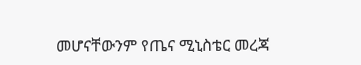መሆናቸውንም የጤና ሚኒስቴር መረጃ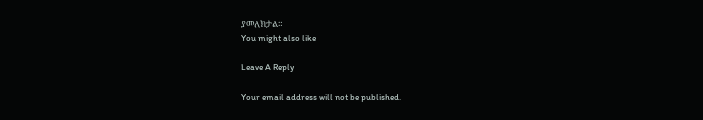ያመለክታል።
You might also like

Leave A Reply

Your email address will not be published.